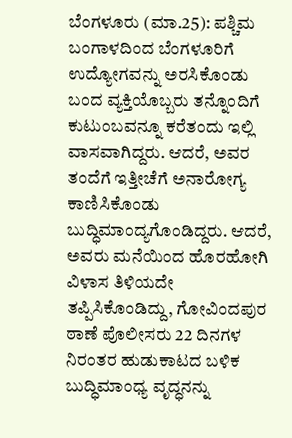ಬೆಂಗಳೂರು (ಮಾ.25): ಪಶ್ಚಿಮ ಬಂಗಾಳದಿಂದ ಬೆಂಗಳೂರಿಗೆ ಉದ್ಯೋಗವನ್ನು ಅರಸಿಕೊಂಡು ಬಂದ ವ್ಯಕ್ತಿಯೊಬ್ಬರು ತನ್ನೊಂದಿಗೆ ಕುಟುಂಬವನ್ನೂ ಕರೆತಂದು ಇಲ್ಲಿ ವಾಸವಾಗಿದ್ದರು. ಆದರೆ, ಅವರ ತಂದೆಗೆ ಇತ್ತೀಚೆಗೆ ಅನಾರೋಗ್ಯ ಕಾಣಿಸಿಕೊಂಡು ಬುದ್ಧಿಮಾಂದ್ಯಗೊಂಡಿದ್ದರು. ಆದರೆ, ಅವರು ಮನೆಯಿಂದ ಹೊರಹೋಗಿ ವಿಳಾಸ ತಿಳಿಯದೇ ತಪ್ಪಿಸಿಕೊಂಡಿದ್ದು, ಗೋವಿಂದಪುರ ಠಾಣೆ ಪೊಲೀಸರು 22 ದಿನಗಳ ನಿರಂತರ ಹುಡುಕಾಟದ ಬಳಿಕ ಬುದ್ಧಿಮಾಂಧ್ಯ ವೃದ್ಧನನ್ನು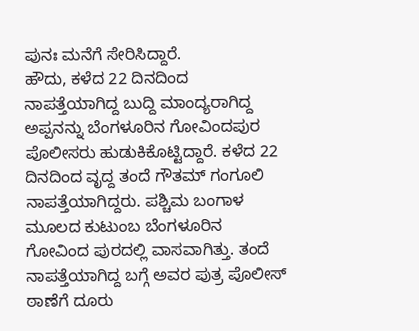ಪುನಃ ಮನೆಗೆ ಸೇರಿಸಿದ್ದಾರೆ.
ಹೌದು, ಕಳೆದ 22 ದಿನದಿಂದ ನಾಪತ್ತೆಯಾಗಿದ್ದ ಬುದ್ದಿ ಮಾಂದ್ಯರಾಗಿದ್ದ ಅಪ್ಪನನ್ನು ಬೆಂಗಳೂರಿನ ಗೋವಿಂದಪುರ ಪೊಲೀಸರು ಹುಡುಕಿಕೊಟ್ಟಿದ್ದಾರೆ. ಕಳೆದ 22 ದಿನದಿಂದ ವೃದ್ದ ತಂದೆ ಗೌತಮ್ ಗಂಗೂಲಿ ನಾಪತ್ತೆಯಾಗಿದ್ದರು. ಪಶ್ಚಿಮ ಬಂಗಾಳ ಮೂಲದ ಕುಟುಂಬ ಬೆಂಗಳೂರಿನ ಗೋವಿಂದ ಪುರದಲ್ಲಿ ವಾಸವಾಗಿತ್ತು. ತಂದೆ ನಾಪತ್ತೆಯಾಗಿದ್ದ ಬಗ್ಗೆ ಅವರ ಪುತ್ರ ಪೊಲೀಸ್ ಠಾಣೆಗೆ ದೂರು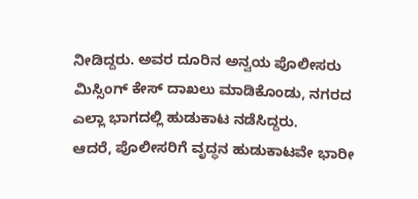ನೀಡಿದ್ದರು. ಅವರ ದೂರಿನ ಅನ್ವಯ ಪೊಲೀಸರು ಮಿಸ್ಸಿಂಗ್ ಕೇಸ್ ದಾಖಲು ಮಾಡಿಕೊಂಡು, ನಗರದ ಎಲ್ಲಾ ಭಾಗದಲ್ಲಿ ಹುಡುಕಾಟ ನಡೆಸಿದ್ದರು.
ಆದರೆ, ಪೊಲೀಸರಿಗೆ ವೃದ್ಧನ ಹುಡುಕಾಟವೇ ಭಾರೀ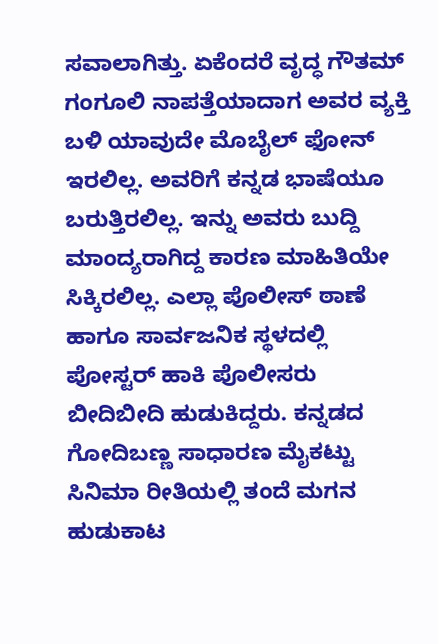ಸವಾಲಾಗಿತ್ತು. ಏಕೆಂದರೆ ವೃದ್ಧ ಗೌತಮ್ ಗಂಗೂಲಿ ನಾಪತ್ತೆಯಾದಾಗ ಅವರ ವ್ಯಕ್ತಿ ಬಳಿ ಯಾವುದೇ ಮೊಬೈಲ್ ಫೋನ್ ಇರಲಿಲ್ಲ. ಅವರಿಗೆ ಕನ್ನಡ ಭಾಷೆಯೂ ಬರುತ್ತಿರಲಿಲ್ಲ. ಇನ್ನು ಅವರು ಬುದ್ದಿ ಮಾಂದ್ಯರಾಗಿದ್ದ ಕಾರಣ ಮಾಹಿತಿಯೇ ಸಿಕ್ಕಿರಲಿಲ್ಲ. ಎಲ್ಲಾ ಪೊಲೀಸ್ ಠಾಣೆ ಹಾಗೂ ಸಾರ್ವಜನಿಕ ಸ್ಥಳದಲ್ಲಿ ಪೋಸ್ಟರ್ ಹಾಕಿ ಪೊಲೀಸರು ಬೀದಿಬೀದಿ ಹುಡುಕಿದ್ದರು. ಕನ್ನಡದ ಗೋದಿಬಣ್ಣ ಸಾಧಾರಣ ಮೈಕಟ್ಟು ಸಿನಿಮಾ ರೀತಿಯಲ್ಲಿ ತಂದೆ ಮಗನ ಹುಡುಕಾಟ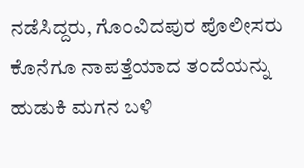ನಡೆಸಿದ್ದರು, ಗೊಂವಿದಪುರ ಪೊಲೀಸರು ಕೊನೆಗೂ ನಾಪತ್ತೆಯಾದ ತಂದೆಯನ್ನು ಹುಡುಕಿ ಮಗನ ಬಳಿ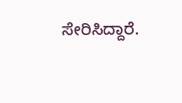ಸೇರಿಸಿದ್ದಾರೆ.